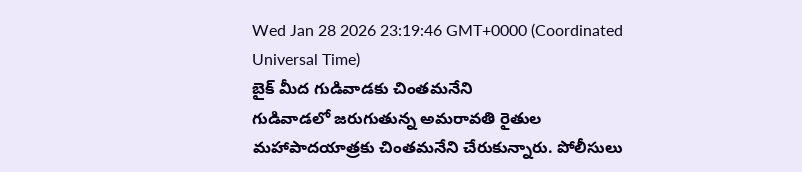Wed Jan 28 2026 23:19:46 GMT+0000 (Coordinated Universal Time)
బైక్ మీద గుడివాడకు చింతమనేని
గుడివాడలో జరుగుతున్న అమరావతి రైతుల మహాపాదయాత్రకు చింతమనేని చేరుకున్నారు. పోలీసులు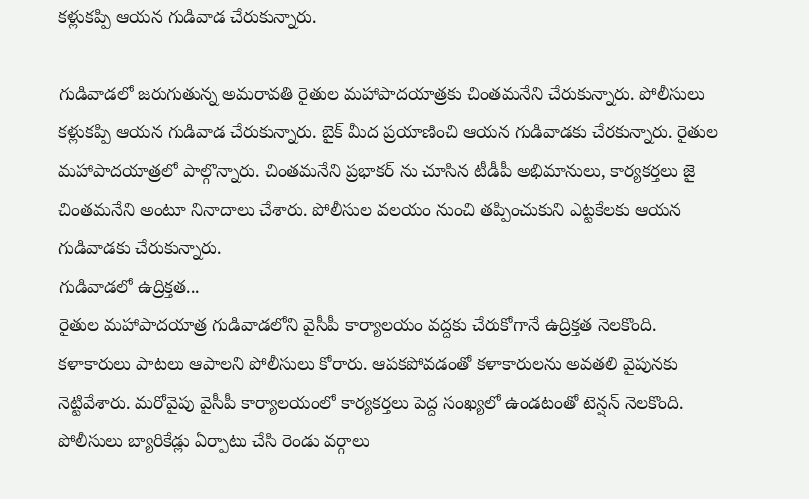కళ్లుకప్పి ఆయన గుడివాడ చేరుకున్నారు.

గుడివాడలో జరుగుతున్న అమరావతి రైతుల మహాపాదయాత్రకు చింతమనేని చేరుకున్నారు. పోలీసులు కళ్లుకప్పి ఆయన గుడివాడ చేరుకున్నారు. బైక్ మీద ప్రయాణించి ఆయన గుడివాడకు చేరకున్నారు. రైతుల మహాపాదయాత్రలో పాల్గొన్నారు. చింతమనేని ప్రభాకర్ ను చూసిన టీడీపీ అభిమానులు, కార్యకర్తలు జై చింతమనేని అంటూ నినాదాలు చేశారు. పోలీసుల వలయం నుంచి తప్పించుకుని ఎట్టకేలకు ఆయన గుడివాడకు చేరుకున్నారు.
గుడివాడలో ఉద్రిక్తత...
రైతుల మహాపాదయాత్ర గుడివాడలోని వైసీపీ కార్యాలయం వద్దకు చేరుకోగానే ఉద్రిక్తత నెలకొంది. కళాకారులు పాటలు ఆపాలని పోలీసులు కోరారు. ఆపకపోవడంతో కళాకారులను అవతలి వైపునకు నెట్టివేశారు. మరోవైపు వైసీపీ కార్యాలయంలో కార్యకర్తలు పెద్ద సంఖ్యలో ఉండటంతో టెన్షన్ నెలకొంది. పోలీసులు బ్యారికేడ్లు ఏర్పాటు చేసి రెండు వర్గాలు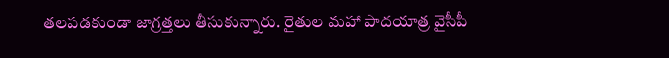తలపడకుండా జాగ్రత్తలు తీసుకున్నారు. రైతుల మహా పాదయాత్ర వైసీపీ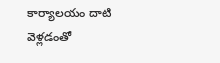కార్యాలయం దాటి వెళ్లడంతో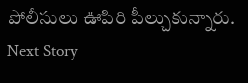పోలీసులు ఊపిరి పీల్చుకున్నారు.
Next Story